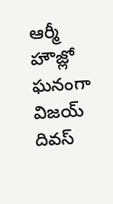ఆర్మీ హౌజ్లో ఘనంగా విజయ్ దివస్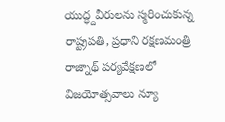యుద్ధ్దవీరులను స్మరించుకున్న రాష్ట్రపతి, ప్రధాని రక్షణమంత్రి రాజ్నాథ్ పర్యవేక్షణలో విజయోత్సవాలు న్యూ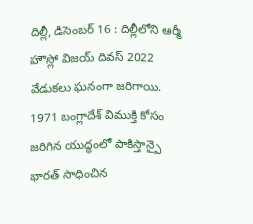దిల్లీ, డిసెంబర్ 16 : దిల్లీలోని ఆర్మీ హౌస్లో విజయ్ దివస్ 2022 వేడుకలు ఘనంగా జరిగాయి. 1971 బంగ్లాదేశ్ విముక్తి కోసం జరిగిన యుద్ధంలో పాకిస్తాన్పై భారత్ సాధించిన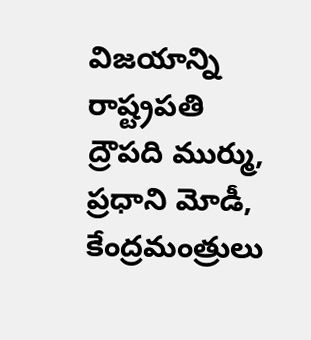విజయాన్ని రాష్ట్రపతి ద్రౌపది ముర్ము, ప్రధాని మోడీ, కేంద్రమంత్రులు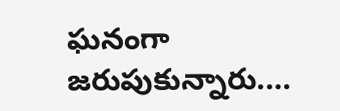ఘనంగా జరుపుకున్నారు.…